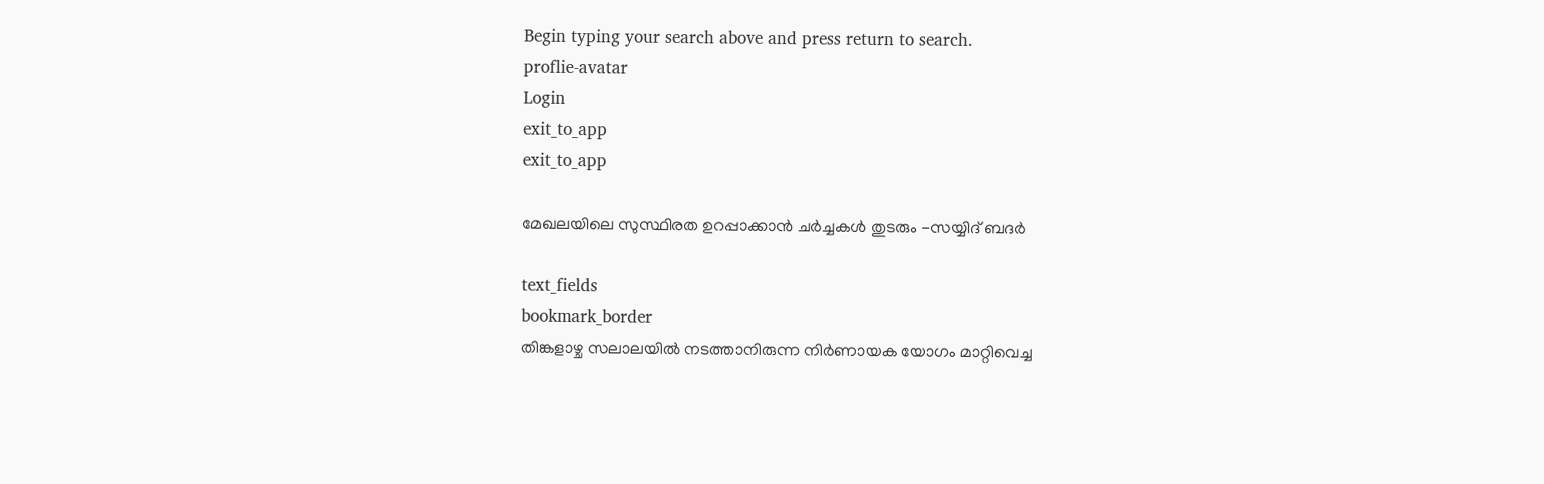Begin typing your search above and press return to search.
proflie-avatar
Login
exit_to_app
exit_to_app

മേഖലയിലെ സുസ്ഥിരത ഉറപ്പാക്കാൻ ചർച്ചകൾ തുടരും -സയ്യിദ് ബദർ

text_fields
bookmark_border
തിങ്കളാഴ്ച സലാലയിൽ നടത്താനിരുന്ന നിർണായക യോഗം മാറ്റിവെച്ച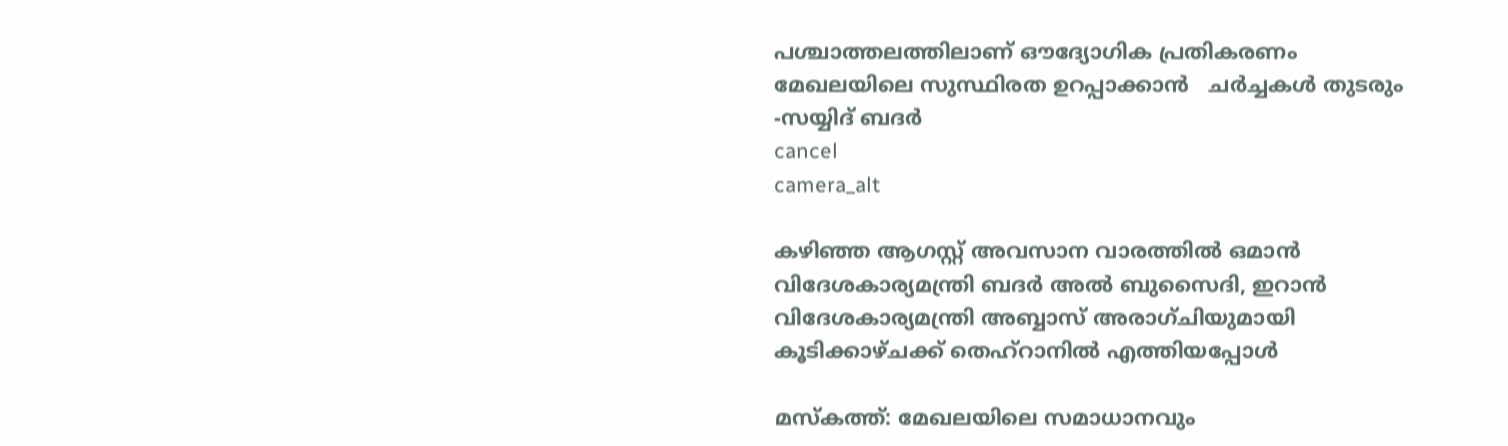പശ്ചാത്തലത്തിലാണ് ഔദ്യോഗിക പ്രതികരണം
മേഖലയിലെ സുസ്ഥിരത ഉറപ്പാക്കാൻ   ചർച്ചകൾ തുടരും -സയ്യിദ് ബദർ
cancel
camera_alt

കഴിഞ്ഞ ആഗസ്റ്റ് അവസാന വാരത്തിൽ ഒമാൻ വിദേശകാര്യമന്ത്രി ബദർ അൽ ബുസൈദി, ഇറാൻ വിദേശകാര്യമന്ത്രി അബ്ബാസ് അരാഗ്ചിയുമായി കൂടിക്കാഴ്ചക്ക് തെഹ്റാനിൽ എത്തിയപ്പോൾ

മസ്‌കത്ത്: മേഖലയിലെ സമാധാനവും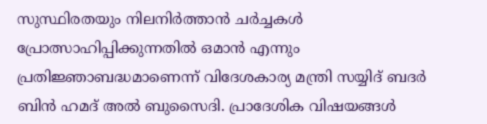സുസ്ഥിരതയും നിലനിർത്താൻ ചർച്ചകൾ പ്രോത്സാഹിപ്പിക്കുന്നതിൽ ഒമാൻ എന്നും പ്രതിജ്ഞാബദ്ധമാണെന്ന് വിദേശകാര്യ മന്ത്രി സയ്യിദ് ബദർ ബിൻ ഹമദ് അൽ ബുസൈദി. പ്രാദേശിക വിഷയങ്ങൾ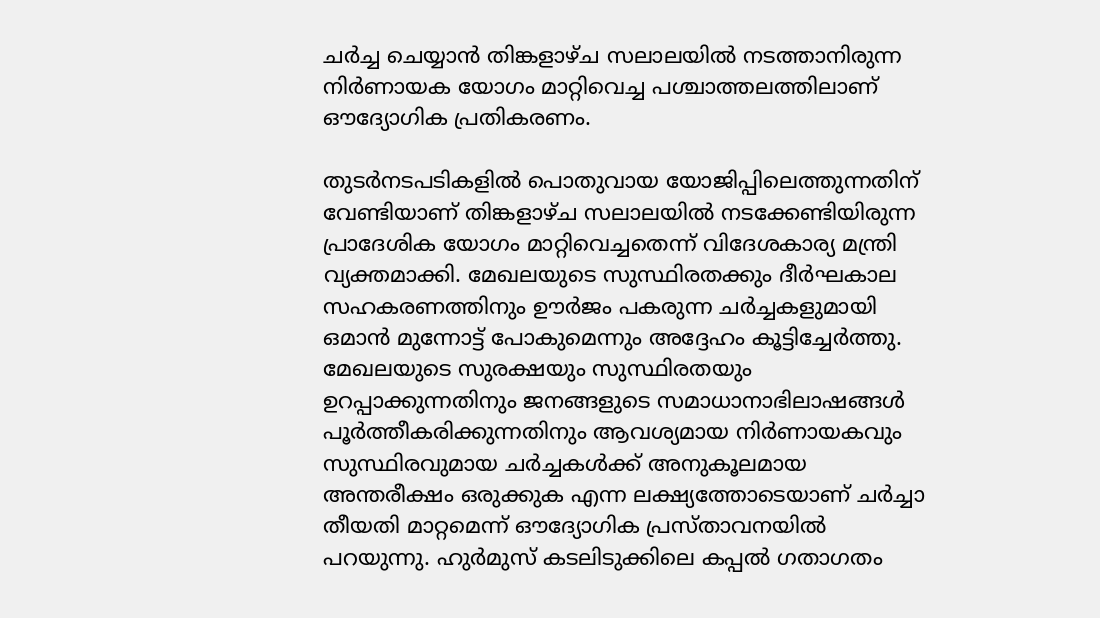ചർച്ച ചെയ്യാൻ തിങ്കളാഴ്ച സലാലയിൽ നടത്താനിരുന്ന നിർണായക യോഗം മാറ്റിവെച്ച പശ്ചാത്തലത്തിലാണ് ഔദ്യോഗിക പ്രതികരണം.

തുടർനടപടികളിൽ പൊതുവായ യോജിപ്പിലെത്തുന്നതിന് വേണ്ടിയാണ് തിങ്കളാഴ്ച സലാലയിൽ നടക്കേണ്ടിയിരുന്ന പ്രാദേശിക യോഗം മാറ്റിവെച്ചതെന്ന് വിദേശകാര്യ മന്ത്രി വ്യക്തമാക്കി. മേഖലയുടെ സുസ്ഥിരതക്കും ദീർഘകാല സഹകരണത്തിനും ഊർജം പകരുന്ന ചർച്ചകളുമായി ഒമാൻ മുന്നോട്ട് പോകുമെന്നും അദ്ദേഹം കൂട്ടിച്ചേർത്തു. മേഖലയുടെ സുരക്ഷയും സുസ്ഥിരതയും ഉറപ്പാക്കുന്നതിനും ജനങ്ങളുടെ സമാധാനാഭിലാഷങ്ങൾ പൂർത്തീകരിക്കുന്നതിനും ആവശ്യമായ നിർണായകവും സുസ്ഥിരവുമായ ചർച്ചകൾക്ക് അനുകൂലമായ അന്തരീക്ഷം ഒരുക്കുക എന്ന ലക്ഷ്യത്തോടെയാണ് ചർച്ചാ തീയതി മാറ്റമെന്ന് ഔദ്യോഗിക പ്രസ്താവനയിൽ പറയുന്നു. ഹുർമുസ് കടലിടുക്കിലെ കപ്പൽ ഗതാഗതം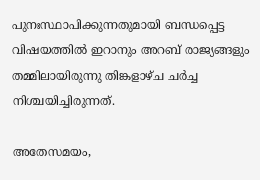പുനഃസ്ഥാപിക്കുന്നതുമായി ബന്ധപ്പെട്ട വിഷയത്തിൽ ഇറാനും അറബ് രാജ്യങ്ങളും തമ്മിലായിരുന്നു തിങ്കളാഴ്ച ചർച്ച നിശ്ചയിച്ചിരുന്നത്.

അതേസമയം,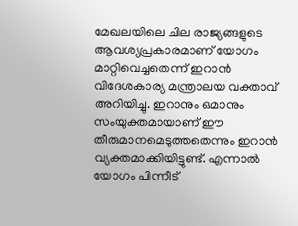മേഖലയിലെ ചില രാജ്യങ്ങളുടെ ആവശ്യപ്രകാരമാണ് യോഗം മാറ്റിവെച്ചതെന്ന് ഇറാൻ വിദേശകാര്യ മന്ത്രാലയ വക്താവ് അറിയിച്ചു. ഇറാനും ഒമാനും സംയുക്തമായാണ് ഈ തീരുമാനമെടുത്തതെന്നും ഇറാൻ വ്യക്തമാക്കിയിട്ടുണ്ട്. എന്നാൽ യോഗം പിന്നീട്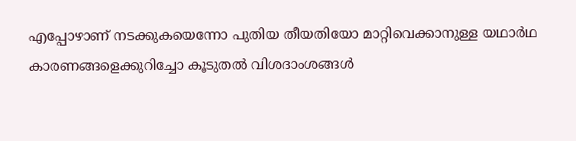എപ്പോഴാണ് നടക്കുകയെന്നോ പുതിയ തീയതിയോ മാറ്റിവെക്കാനുള്ള യഥാർഥ കാരണങ്ങളെക്കുറിച്ചോ കൂടുതൽ വിശദാംശങ്ങൾ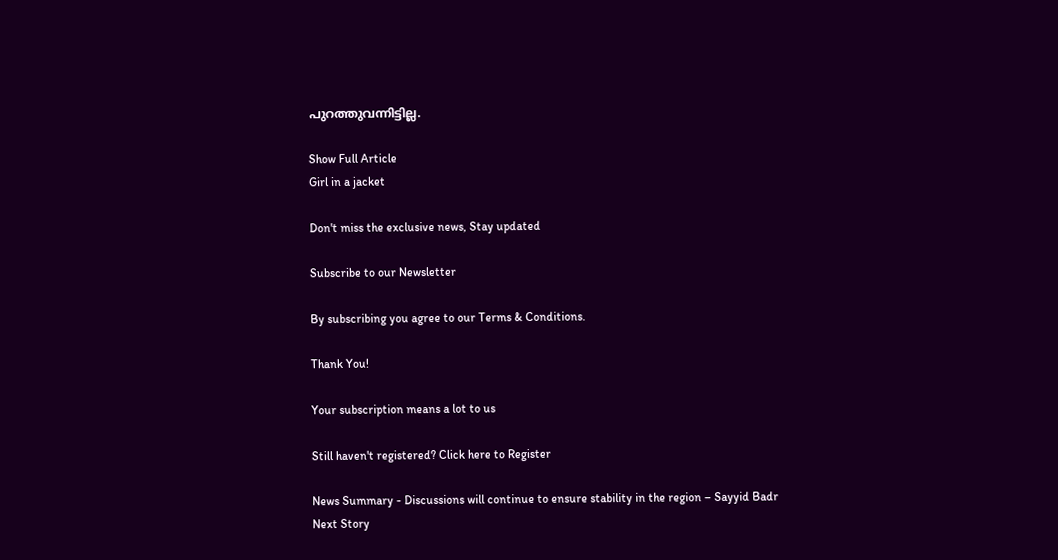പുറത്തുവന്നിട്ടില്ല.

Show Full Article
Girl in a jacket

Don't miss the exclusive news, Stay updated

Subscribe to our Newsletter

By subscribing you agree to our Terms & Conditions.

Thank You!

Your subscription means a lot to us

Still haven't registered? Click here to Register

News Summary - Discussions will continue to ensure stability in the region – Sayyid Badr
Next Story